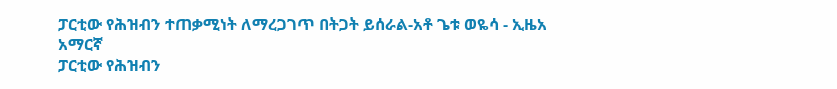ፓርቲው የሕዝብን ተጠቃሚነት ለማረጋገጥ በትጋት ይሰራል-አቶ ጌቱ ወዬሳ - ኢዜአ አማርኛ
ፓርቲው የሕዝብን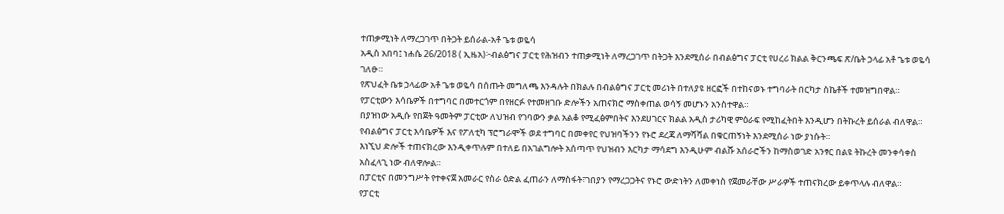ተጠቃሚነት ለማረጋገጥ በትጋት ይሰራል-አቶ ጌቱ ወዬሳ
አዲስ አበባ፤ ነሐሴ 26/2018 ( ኢዜአ)፦ብልፅግና ፓርቲ የሕዝብን ተጠቃሚነት ለማረጋገጥ በትጋት እንደሚሰራ በብልፅግና ፓርቲ የሀረሪ ክልል ቅርንጫፍ ጽ/ቤት ኃላፊ አቶ ጌቱ ወዬሳ ገለፁ።
የጽህፈት ቤቱ ኃላፊው አቶ ጌቱ ወዬሳ በሰጡት መግለጫ እንዳሉት በክልሉ በብልፅግና ፓርቲ መሪነት በተለያዩ ዘርፎች በተከናወኑ ተግባራት በርካታ ስኬቶች ተመዝግበዋል።
የፓርቲውን እሳቤዎች በተግባር በመተርጎም በየዘርፉ የተመዘገቡ ድሎችን አጠናክሮ ማስቀጠል ወሳኝ መሆኑን አንስተዋል።
በያዝነው አዲሱ የበጀት ዓመትም ፓርቲው ለህዝብ የገባውን ቃል አልቆ የሚፈፅምበትና እንደሀገርና ክልል አዲስ ታሪካዊ ምዕራፍ የሚከፈትበት እንዲሆን በትኩረት ይሰራል ብለዋል።
የብልፅግና ፓርቲ እሳቤዎች እና የፖለቲካ ፕሮግራሞች ወደ ተግባር በመቀየር የህዝባችንን የኑሮ ደረጃ ለማሻሻል በቁርጠኝነት እንደሚሰራ ነው ያነሱት።
እነኚህ ድሎች ተጠናክረው እንዲቀጥሉም በተለይ በአገልግሎት አሰጣጥ የህዝብን እርካታ ማሳደግ እንዲሁም ብልሹ አሰራሮችን ከማስወገድ አንፃር በልዩ ትኩረት መንቀሳቀስ አስፈላጊ ነው ብለዋሎል።
በፓርቲና በመንግሥት የተቀናጀ አመራር የስራ ዕድል ፈጠራን ለማስፋት፣ገበያን የማረጋጋትና የኑሮ ውድነትን ለመቀነስ የጀመራቸው ሥራዎች ተጠናክረው ይቀጥላሉ ብለዋል።
የፓርቲ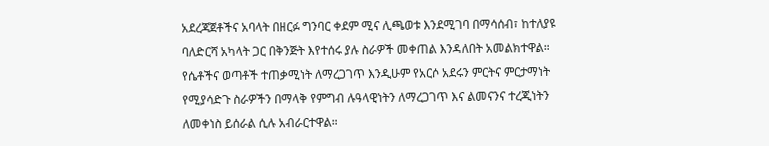አደረጃጀቶችና አባላት በዘርፉ ግንባር ቀደም ሚና ሊጫወቱ እንደሚገባ በማሳሰብ፣ ከተለያዩ ባለድርሻ አካላት ጋር በቅንጅት እየተሰሩ ያሉ ስራዎች መቀጠል እንዳለበት አመልክተዋል።
የሴቶችና ወጣቶች ተጠቃሚነት ለማረጋገጥ እንዲሁም የአርሶ አደሩን ምርትና ምርታማነት የሚያሳድጉ ስራዎችን በማላቅ የምግብ ሉዓላዊነትን ለማረጋገጥ እና ልመናንና ተረጂነትን ለመቀነስ ይሰራል ሲሉ አብራርተዋል።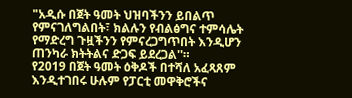"አዲሱ በጀት ዓመት ህዝባችንን ይበልጥ የምናገለግልበት፣ ክልሉን የብልፅግና ተምሳሌት የማድረግ ጉዟችንን የምናረጋግጥበት እንዲሆን ጠንካራ ክትትልና ድጋፍ ይደረጋል''።
የ2019 በጀት ዓመት ዕቅዶች በተሻለ አፈጻጸም እንዲተገበሩ ሁሉም የፓርቲ መዋቅሮችና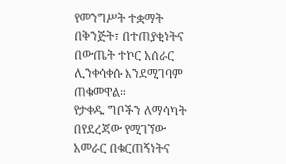የመንግሥት ተቋማት በቅንጅት፣ በተጠያቂነትና በውጤት ተኮር አሰራር ሊንቀሳቀሱ እንደሚገባም ጠቁመዋል።
የታቀዱ ግቦችን ለማሳካት በየደረጃው የሚገኘው አመራር በቁርጠኝነትና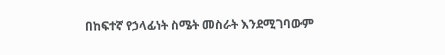በከፍተኛ የኃላፊነት ስሜት መስራት እንደሚገባውም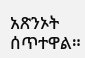አጽንኦት ሰጥተዋል።